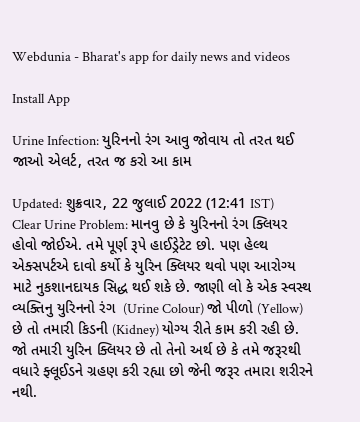Webdunia - Bharat's app for daily news and videos

Install App

Urine Infection: યુરિનનો રંગ આવુ જોવાય તો તરત થઈ જાઓ એલર્ટ, તરત જ કરો આ કામ

Updated: શુક્રવાર, 22 જુલાઈ 2022 (12:41 IST)
Clear Urine Problem: માનવુ છે કે યુરિનનો રંગ ક્લિયર હોવો જોઈએ. તમે પૂર્ણ રૂપે હાઈડ્રેટેટ છો. પણ હેલ્થ એક્સપર્ટએ દાવો કર્યો કે યુરિન ક્લિયર થવો પણ આરોગ્ય માટે નુકશાનદાયક સિદ્ધ થઈ શકે છે. જાણી લો કે એક સ્વસ્થ વ્યક્તિનુ યુરિનનો રંગ  (Urine Colour) જો પીળો (Yellow) છે તો તમારી કિડની (Kidney) યોગ્ય રીતે કામ કરી રહી છે. જો તમારી યુરિન ક્લિયર છે તો તેનો અર્થ છે કે તમે જરૂરથી વધારે ફ્લૂઈડને ગ્રહણ કરી રહ્યા છો જેની જરૂર તમારા શરીરને નથી.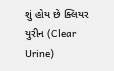શું હોય છે ક્લિયર યુરીન (Clear Urine)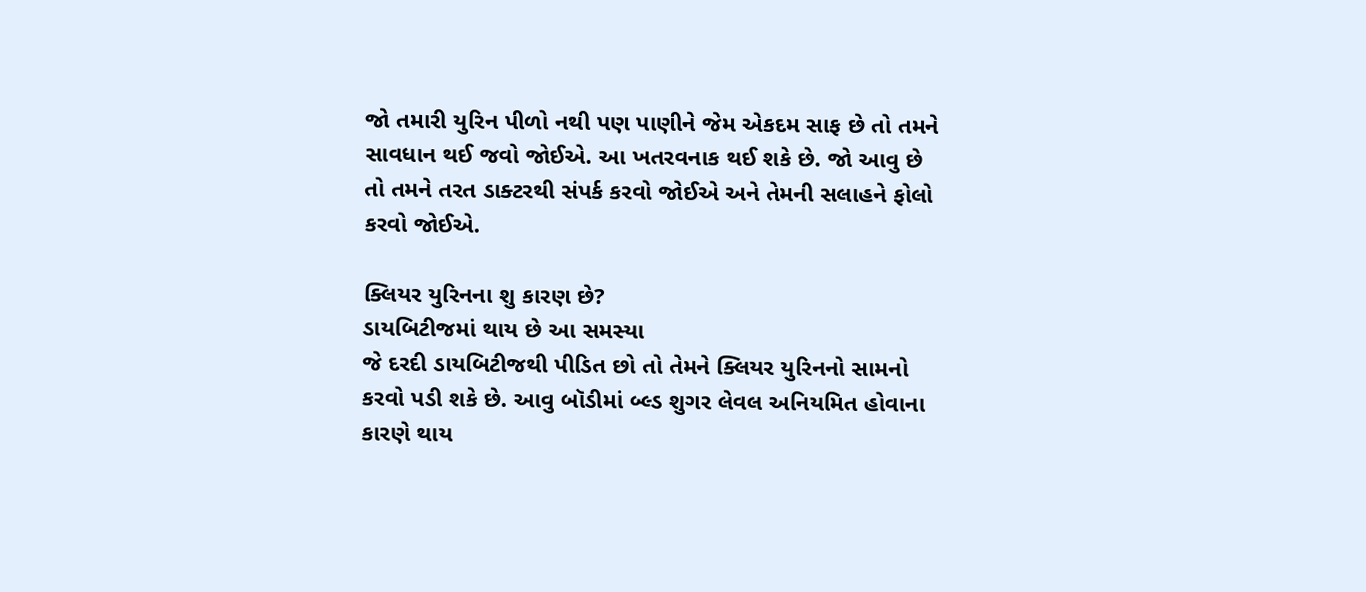જો તમારી યુરિન પીળો નથી પણ પાણીને જેમ એકદમ સાફ છે તો તમને સાવધાન થઈ જવો જોઈએ. આ ખતરવનાક થઈ શકે છે. જો આવુ છે તો તમને તરત ડાક્ટરથી સંપર્ક કરવો જોઈએ અને તેમની સલાહને ફોલો કરવો જોઈએ.

ક્લિયર યુરિનના શુ કારણ છે?
ડાયબિટીજમાં થાય છે આ સમસ્યા
જે દરદી ડાયબિટીજથી પીડિત છો તો તેમને ક્લિયર યુરિનનો સામનો કરવો પડી શકે છે. આવુ બૉડીમાં બ્લ્ડ શુગર લેવલ અનિયમિત હોવાના કારણે થાય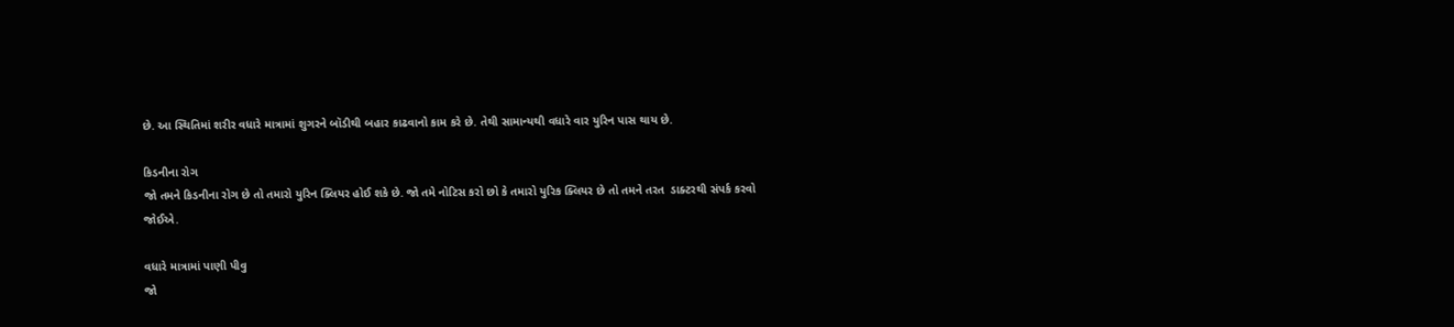છે. આ સ્થિતિમાં શરીર વધારે માત્રામાં શુગરને બૉડીથી બહાર કાઢવાનો કામ કરે છે. તેથી સામાન્યથી વધારે વાર યુરિન પાસ થાય છે.

કિડનીના રોગ
જો તમને કિડનીના રોગ છે તો તમારો યુરિન ક્લિયર હોઈ શકે છે. જો તમે નોટિસ કરો છો કે તમારો યુરિક ક્લિયર છે તો તમને તરત  ડાક્ટરથી સંપર્ક કરવો જોઈએ.

વધારે માત્રામાં પાણી પીવુ
જો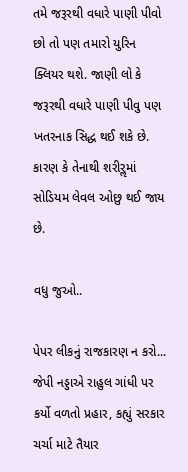તમે જરૂરથી વધારે પાણી પીવો છો તો પણ તમારો યુરિન ક્લિયર થશે. જાણી લો કે જરૂરથી વધારે પાણી પીવુ પણ  ખતરનાક સિદ્ધ થઈ શકે છે. કારણ કે તેનાથી શરીરૢમાં સોડિયમ લેવલ ઓછુ થઈ જાય છે.

વધુ જુઓ..

પેપર લીકનું રાજકારણ ન કરો... જેપી નડ્ડાએ રાહુલ ગાંધી પર કર્યો વળતો પ્રહાર, કહ્યું સરકાર ચર્ચા માટે તૈયાર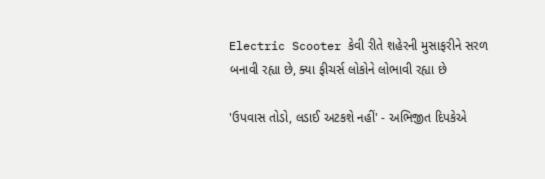Electric Scooter કેવી રીતે શહેરની મુસાફરીને સરળ બનાવી રહ્યા છે, ક્યા ફીચર્સ લોકોને લોભાવી રહ્યા છે

'ઉપવાસ તોડો, લડાઈ અટકશે નહીં' - અભિજીત દિપકેએ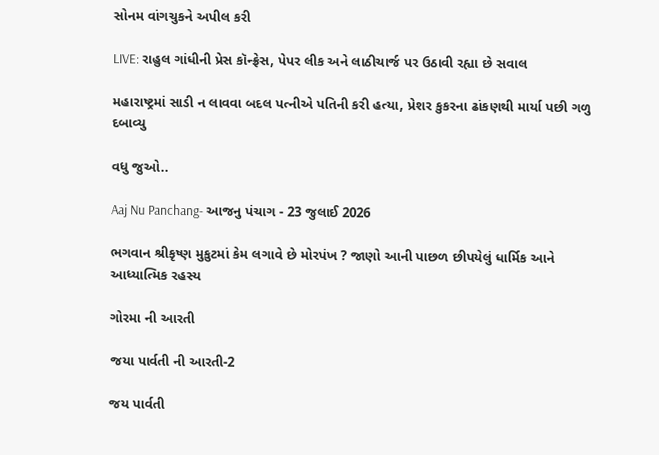સોનમ વાંગચુકને અપીલ કરી

LIVE: રાહુલ ગાંધીની પ્રેસ કૉન્ફ્રેસ, પેપર લીક અને લાઠીચાર્જ પર ઉઠાવી રહ્યા છે સવાલ

મહારાષ્ટ્રમાં સાડી ન લાવવા બદલ પત્નીએ પતિની કરી હત્યા, પ્રેશર કુકરના ઢાંકણથી માર્યા પછી ગળુ દબાવ્યુ

વધુ જુઓ..

Aaj Nu Panchang- આજનુ પંચાગ - 23 જુલાઈ 2026

ભગવાન શ્રીકૃષ્ણ મુકુટમાં કેમ લગાવે છે મોરપંખ ? જાણો આની પાછળ છીપયેલું ધાર્મિક આને આધ્યાત્મિક રહસ્ય

ગોરમા ની આરતી

જયા પાર્વતી ની આરતી-2

જય પાર્વતી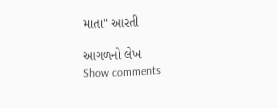માતા" આરતી

આગળનો લેખ
Show comments